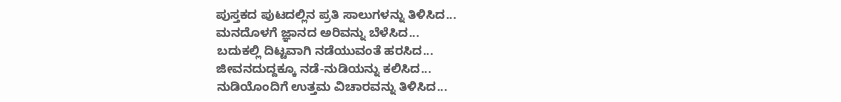ಪುಸ್ತಕದ ಪುಟದಲ್ಲಿನ ಪ್ರತಿ ಸಾಲುಗಳನ್ನು ತಿಳಿಸಿದ...
ಮನದೊಳಗೆ ಜ್ಞಾನದ ಅರಿವನ್ನು ಬೆಳೆಸಿದ...
ಬದುಕಲ್ಲಿ ದಿಟ್ಟವಾಗಿ ನಡೆಯುವಂತೆ ಹರಸಿದ...
ಜೀವನದುದ್ದಕ್ಕೂ ನಡೆ-ನುಡಿಯನ್ನು ಕಲಿಸಿದ...
ನುಡಿಯೊಂದಿಗೆ ಉತ್ತಮ ವಿಚಾರವನ್ನು ತಿಳಿಸಿದ...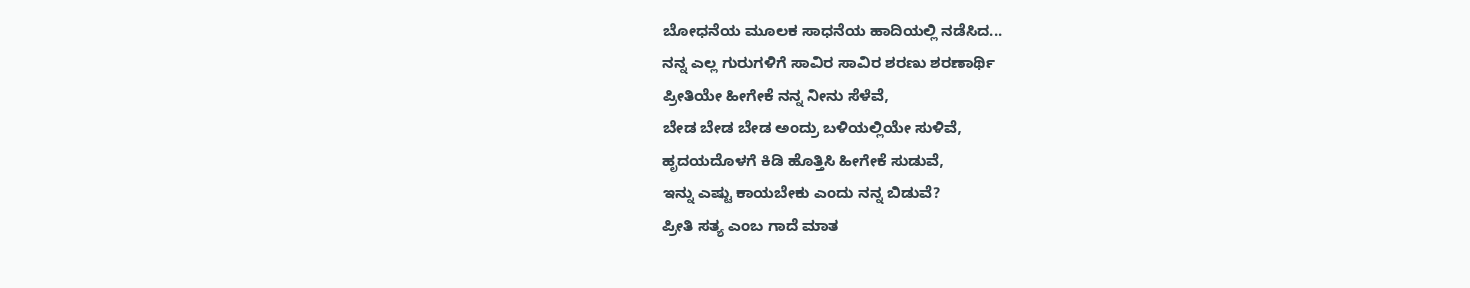ಬೋಧನೆಯ ಮೂಲಕ ಸಾಧನೆಯ ಹಾದಿಯಲ್ಲಿ ನಡೆಸಿದ...
ನನ್ನ ಎಲ್ಲ ಗುರುಗಳಿಗೆ ಸಾವಿರ ಸಾವಿರ ಶರಣು ಶರಣಾರ್ಥಿ
ಪ್ರೀತಿಯೇ ಹೀಗೇಕೆ ನನ್ನ ನೀನು ಸೆಳೆವೆ,
ಬೇಡ ಬೇಡ ಬೇಡ ಅಂದ್ರು ಬಳಿಯಲ್ಲಿಯೇ ಸುಳಿವೆ,
ಹೃದಯದೊಳಗೆ ಕಿಡಿ ಹೊತ್ತಿಸಿ ಹೀಗೇಕೆ ಸುಡುವೆ,
ಇನ್ನು ಎಷ್ಟು ಕಾಯಬೇಕು ಎಂದು ನನ್ನ ಬಿಡುವೆ?
ಪ್ರೀತಿ ಸತ್ಯ ಎಂಬ ಗಾದೆ ಮಾತ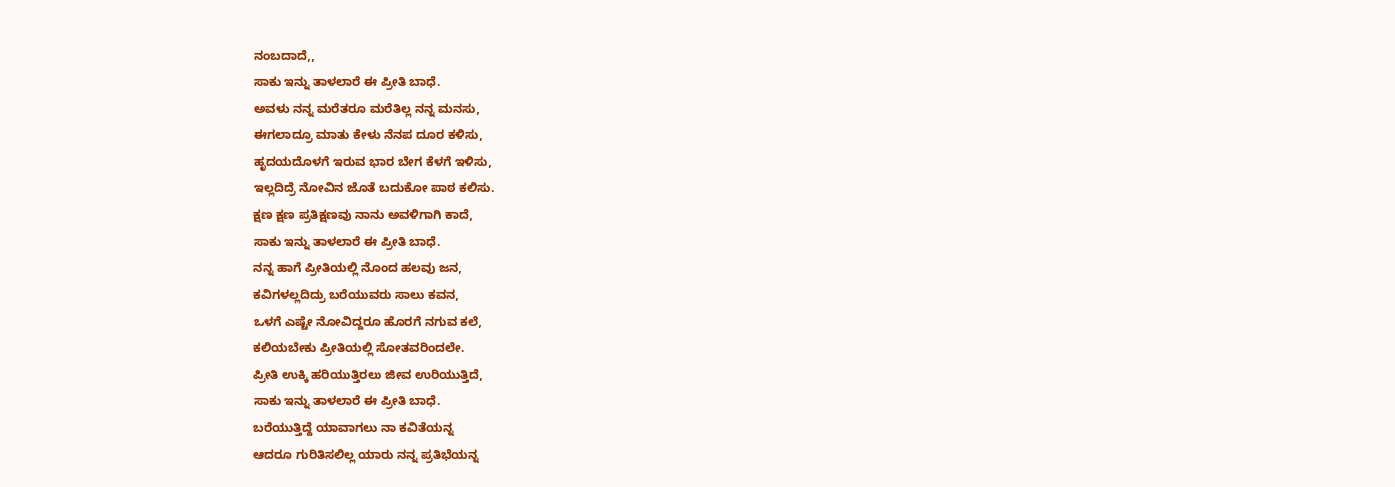ನಂಬದಾದೆ,,
ಸಾಕು ಇನ್ನು ತಾಳಲಾರೆ ಈ ಪ್ರೀತಿ ಬಾಧೆ.
ಅವಳು ನನ್ನ ಮರೆತರೂ ಮರೆತಿಲ್ಲ ನನ್ನ ಮನಸು,
ಈಗಲಾದ್ರೂ ಮಾತು ಕೇಳು ನೆನಪ ದೂರ ಕಳಿಸು,
ಹೃದಯದೊಳಗೆ ಇರುವ ಭಾರ ಬೇಗ ಕೆಳಗೆ ಇಳಿಸು,
ಇಲ್ಲದಿದ್ರೆ ನೋವಿನ ಜೊತೆ ಬದುಕೋ ಪಾಠ ಕಲಿಸು.
ಕ್ಷಣ ಕ್ಷಣ ಪ್ರತಿಕ್ಷಣವು ನಾನು ಅವಳಿಗಾಗಿ ಕಾದೆ,
ಸಾಕು ಇನ್ನು ತಾಳಲಾರೆ ಈ ಪ್ರೀತಿ ಬಾಧೆ.
ನನ್ನ ಹಾಗೆ ಪ್ರೀತಿಯಲ್ಲಿ ನೊಂದ ಹಲವು ಜನ,
ಕವಿಗಳಲ್ಲದಿದ್ರು ಬರೆಯುವರು ಸಾಲು ಕವನ,
ಒಳಗೆ ಎಷ್ಟೇ ನೋವಿದ್ದರೂ ಹೊರಗೆ ನಗುವ ಕಲೆ,
ಕಲಿಯಬೇಕು ಪ್ರೀತಿಯಲ್ಲಿ ಸೋತವರಿಂದಲೇ.
ಪ್ರೀತಿ ಉಕ್ಕಿ ಹರಿಯುತ್ತಿರಲು ಜೀವ ಉರಿಯುತ್ತಿದೆ,
ಸಾಕು ಇನ್ನು ತಾಳಲಾರೆ ಈ ಪ್ರೀತಿ ಬಾಧೆ.
ಬರೆಯುತ್ತಿದ್ದೆ ಯಾವಾಗಲು ನಾ ಕವಿತೆಯನ್ನ
ಆದರೂ ಗುರಿತಿಸಲಿಲ್ಲ ಯಾರು ನನ್ನ ಪ್ರತಿಭೆಯನ್ನ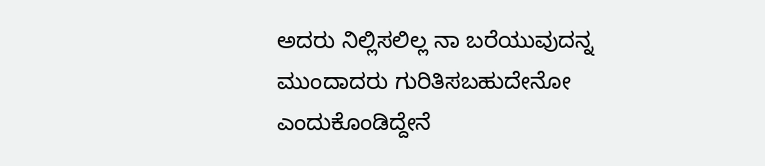ಅದರು ನಿಲ್ಲಿಸಲಿಲ್ಲ ನಾ ಬರೆಯುವುದನ್ನ
ಮುಂದಾದರು ಗುರಿತಿಸಬಹುದೇನೋ ಎಂದುಕೊಂಡಿದ್ದೇನೆ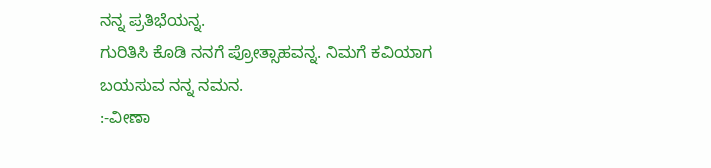ನನ್ನ ಪ್ರತಿಭೆಯನ್ನ.
ಗುರಿತಿಸಿ ಕೊಡಿ ನನಗೆ ಪ್ರೋತ್ಸಾಹವನ್ನ. ನಿಮಗೆ ಕವಿಯಾಗ ಬಯಸುವ ನನ್ನ ನಮನ.
:-ವೀಣಾ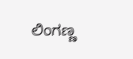ಲಿಂಗಣ್ಣ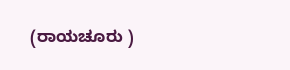(ರಾಯಚೂರು )